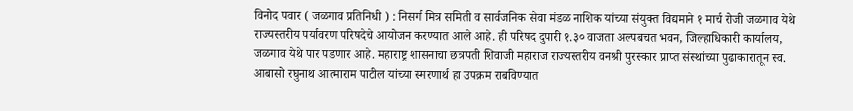विनोद पवार ( जळगाव प्रतिनिधी ) : निसर्ग मित्र समिती व सार्वजनिक सेवा मंडळ नाशिक यांच्या संयुक्त विद्यमाने १ मार्च रोजी जळगाव येथे राज्यस्तरीय पर्यावरण परिषदेचे आयोजन करण्यात आले आहे. ही परिषद दुपारी १.३० वाजता अल्पबचत भवन, जिल्हाधिकारी कार्यालय, जळगाव येथे पार पडणार आहे. महाराष्ट्र शासनाचा छत्रपती शिवाजी महाराज राज्यस्तरीय वनश्री पुरस्कार प्राप्त संस्थांच्या पुढाकारातून स्व. आबासो रघुनाथ आत्माराम पाटील यांच्या स्मरणार्थ हा उपक्रम राबविण्यात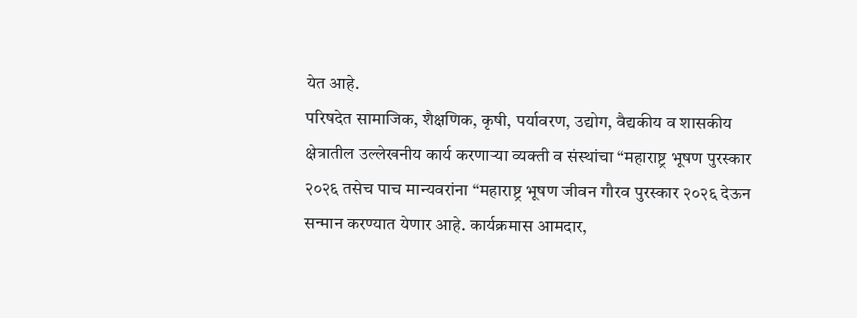येत आहे.
परिषदेत सामाजिक, शैक्षणिक, कृषी, पर्यावरण, उद्योग, वैद्यकीय व शासकीय क्षेत्रातील उल्लेखनीय कार्य करणाऱ्या व्यक्ती व संस्थांचा “महाराष्ट्र भूषण पुरस्कार २०२६ तसेच पाच मान्यवरांना “महाराष्ट्र भूषण जीवन गौरव पुरस्कार २०२६ देऊन सन्मान करण्यात येणार आहे. कार्यक्रमास आमदार,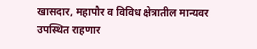खासदार, महापौर व विविध क्षेत्रातील मान्यवर उपस्थित राहणार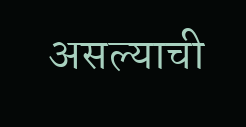असल्याची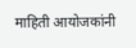माहिती आयोजकांनी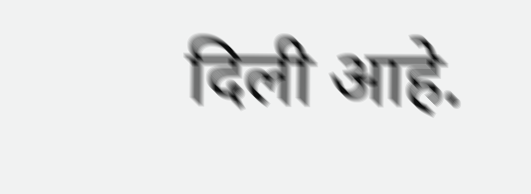दिली आहे.